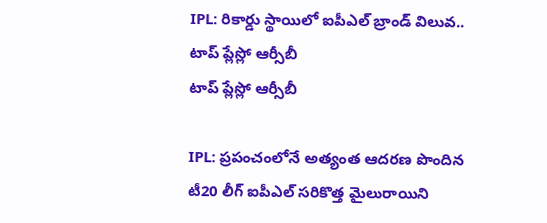IPL: రికార్డు స్థాయిలో ఐపీఎల్ బ్రాండ్ విలువ.. టాప్ ప్లేస్లో ఆర్సీబీ
టాప్ ప్లేస్లో ఆర్సీబీ

IPL: ప్రపంచంలోనే అత్యంత ఆదరణ పొందిన టీ20 లీగ్ ఐపీఎల్ సరికొత్త మైలురాయిని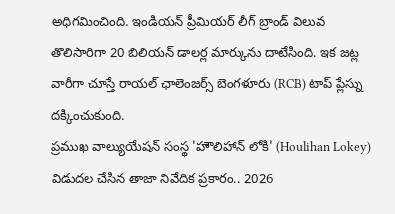అధిగమించింది. ఇండియన్ ప్రీమియర్ లీగ్ బ్రాండ్ విలువ తొలిసారిగా 20 బిలియన్ డాలర్ల మార్కును దాటేసింది. ఇక జట్ల వారీగా చూస్తే రాయల్ ఛాలెంజర్స్ బెంగళూరు (RCB) టాప్ ప్లేస్ను దక్కించుకుంది.
ప్రముఖ వాల్యుయేషన్ సంస్థ 'హౌలిహాన్ లోకి' (Houlihan Lokey) విడుదల చేసిన తాజా నివేదిక ప్రకారం.. 2026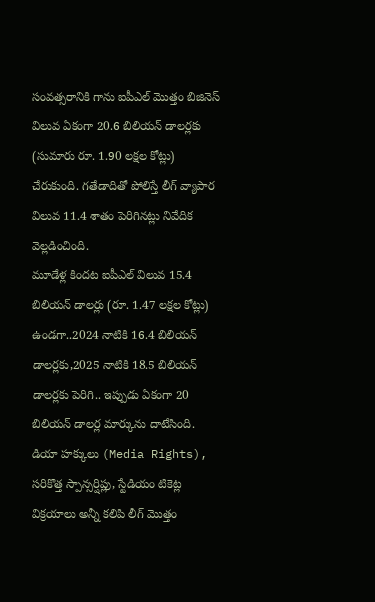సంవత్సరానికి గాను ఐపీఎల్ మొత్తం బిజినెస్ విలువ ఏకంగా 20.6 బిలియన్ డాలర్లకు (సుమారు రూ. 1.90 లక్షల కోట్లు) చేరుకుంది. గతేడాదితో పోలిస్తే లీగ్ వ్యాపార విలువ 11.4 శాతం పెరిగినట్లు నివేదిక వెల్లడించింది.
మూడేళ్ల కిందట ఐపీఎల్ విలువ 15.4 బిలియన్ డాలర్లు (రూ. 1.47 లక్షల కోట్లు) ఉండగా..2024 నాటికి 16.4 బిలియన్ డాలర్లకు,2025 నాటికి 18.5 బిలియన్ డాలర్లకు పెరిగి.. ఇప్పుడు ఏకంగా 20 బిలియన్ డాలర్ల మార్కును దాటేసింది.
డియా హక్కులు (Media Rights), సరికొత్త స్పాన్సర్షిప్లు, స్టేడియం టికెట్ల విక్రయాలు అన్నీ కలిపి లీగ్ మొత్తం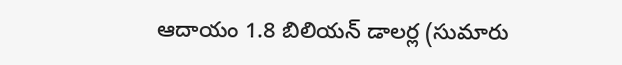ఆదాయం 1.8 బిలియన్ డాలర్ల (సుమారు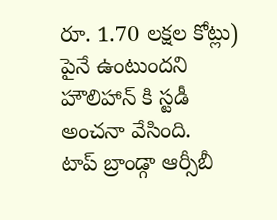రూ. 1.70 లక్షల కోట్లు) పైనే ఉంటుందని హౌలిహాన్ కి స్టడీ అంచనా వేసింది.
టాప్ బ్రాండ్గా ఆర్సీబీ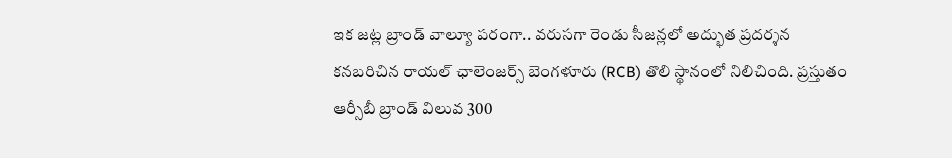ఇక జట్ల బ్రాండ్ వాల్యూ పరంగా.. వరుసగా రెండు సీజన్లలో అద్భుత ప్రదర్శన కనబరిచిన రాయల్ ఛాలెంజర్స్ బెంగళూరు (RCB) తొలి స్థానంలో నిలిచింది. ప్రస్తుతం ఆర్సీబీ బ్రాండ్ విలువ 300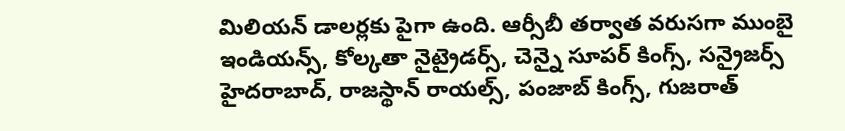మిలియన్ డాలర్లకు పైగా ఉంది. ఆర్సీబీ తర్వాత వరుసగా ముంబై ఇండియన్స్, కోల్కతా నైట్రైడర్స్, చెన్నై సూపర్ కింగ్స్, సన్రైజర్స్ హైదరాబాద్, రాజస్థాన్ రాయల్స్, పంజాబ్ కింగ్స్, గుజరాత్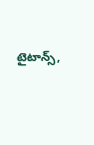టైటాన్స్,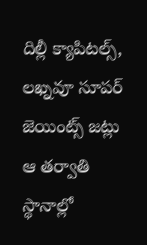దిల్లీ క్యాపిటల్స్, లఖ్నవూ సూపర్ జెయింట్స్ జట్లు ఆ తర్వాతి స్థానాల్లో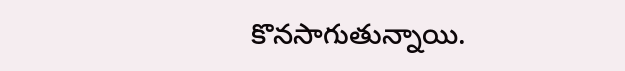కొనసాగుతున్నాయి.